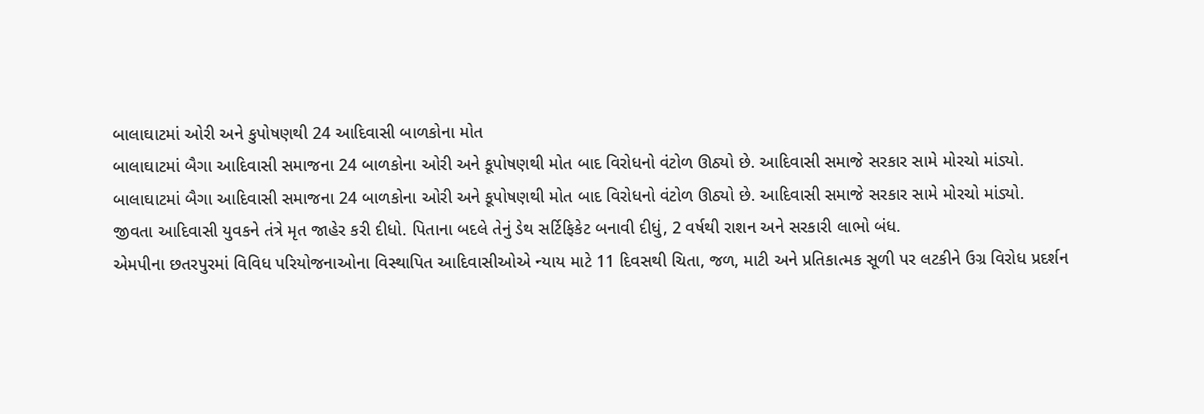બાલાઘાટમાં ઓરી અને કુપોષણથી 24 આદિવાસી બાળકોના મોત
બાલાઘાટમાં બૈગા આદિવાસી સમાજના 24 બાળકોના ઓરી અને કૂપોષણથી મોત બાદ વિરોધનો વંટોળ ઊઠ્યો છે. આદિવાસી સમાજે સરકાર સામે મોરચો માંડ્યો.
બાલાઘાટમાં બૈગા આદિવાસી સમાજના 24 બાળકોના ઓરી અને કૂપોષણથી મોત બાદ વિરોધનો વંટોળ ઊઠ્યો છે. આદિવાસી સમાજે સરકાર સામે મોરચો માંડ્યો.
જીવતા આદિવાસી યુવકને તંત્રે મૃત જાહેર કરી દીધો. પિતાના બદલે તેનું ડેથ સર્ટિફિકેટ બનાવી દીધું, 2 વર્ષથી રાશન અને સરકારી લાભો બંધ.
એમપીના છતરપુરમાં વિવિધ પરિયોજનાઓના વિસ્થાપિત આદિવાસીઓએ ન્યાય માટે 11 દિવસથી ચિતા, જળ, માટી અને પ્રતિકાત્મક સૂળી પર લટકીને ઉગ્ર વિરોધ પ્રદર્શન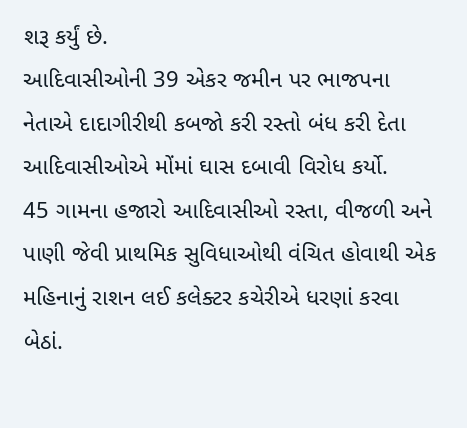શરૂ કર્યું છે.
આદિવાસીઓની 39 એકર જમીન પર ભાજપના નેતાએ દાદાગીરીથી કબજો કરી રસ્તો બંધ કરી દેતા આદિવાસીઓએ મોંમાં ઘાસ દબાવી વિરોધ કર્યો.
45 ગામના હજારો આદિવાસીઓ રસ્તા, વીજળી અને પાણી જેવી પ્રાથમિક સુવિધાઓથી વંચિત હોવાથી એક મહિનાનું રાશન લઈ કલેક્ટર કચેરીએ ધરણાં કરવા બેઠાં.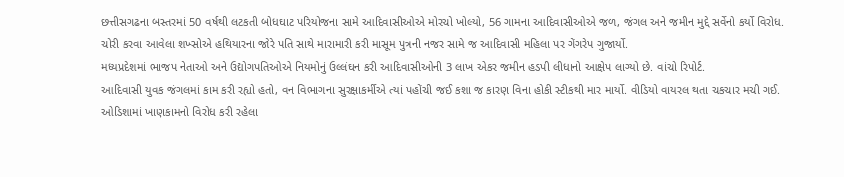છત્તીસગઢના બસ્તરમાં 50 વર્ષથી લટકતી બોધઘાટ પરિયોજના સામે આદિવાસીઓએ મોરચો ખોલ્યો, 56 ગામના આદિવાસીઓએ જળ, જંગલ અને જમીન મુદ્દે સર્વેનો કર્યો વિરોધ.
ચોરી કરવા આવેલા શખ્સોએ હથિયારના જોરે પતિ સાથે મારામારી કરી માસૂમ પુત્રની નજર સામે જ આદિવાસી મહિલા પર ગેંગરેપ ગુજાર્યો.
મધ્યપ્રદેશમાં ભાજપ નેતાઓ અને ઉદ્યોગપતિઓએ નિયમોનું ઉલ્લંઘન કરી આદિવાસીઓની 3 લાખ એકર જમીન હડપી લીધાનો આક્ષેપ લાગ્યો છે. વાંચો રિપોર્ટ.
આદિવાસી યુવક જંગલમાં કામ કરી રહ્યો હતો, વન વિભાગના સુરક્ષાકર્મીએ ત્યાં પહોંચી જઈ કશા જ કારણ વિના હોકી સ્ટીકથી માર માર્યો. વીડિયો વાયરલ થતા ચકચાર મચી ગઈ.
ઓડિશામાં ખાણકામનો વિરોધ કરી રહેલા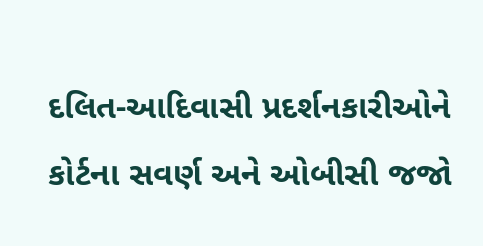દલિત-આદિવાસી પ્રદર્શનકારીઓને કોર્ટના સવર્ણ અને ઓબીસી જજો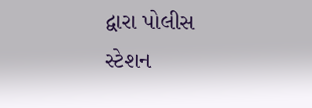દ્વારા પોલીસ સ્ટેશન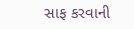સાફ કરવાની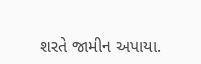શરતે જામીન અપાયા.